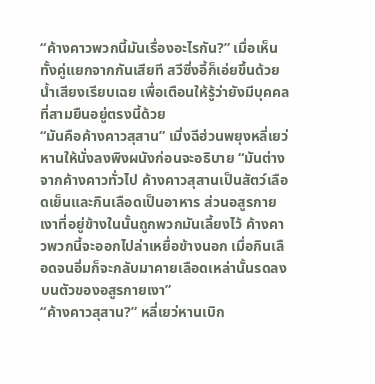“ค้างคาวพวกนี้มันเรื่องอะไรกัน?” เมื่อเห็นทั้งคู่แยกจากกันเสียที สวีซิ่งอี้ก็เอ่ยขึ้นด้วยน้ำเสียงเรียบเฉย เพื่อเตือนให้รู้ว่ายังมีบุคคลที่สามยืนอยู่ตรงนี้ด้วย
“มันคือค้างคาวสุสาน” เมิ่งฉีฮ่วนพยุงหลี่เยว่หานให้นั่งลงพิงผนังก่อนจะอธิบาย “มันต่างจากค้างคาวทั่วไป ค้างคาวสุสานเป็นสัตว์เลือดเย็นและกินเลือดเป็นอาหาร ส่วนอสูรกายเงาที่อยู่ข้างในนั้นถูกพวกมันเลี้ยงไว้ ค้างคาวพวกนี้จะออกไปล่าเหยื่อข้างนอก เมื่อกินเลือดจนอิ่มก็จะกลับมาคายเลือดเหล่านั้นรดลงบนตัวของอสูรกายเงา”
“ค้างคาวสุสาน?” หลี่เยว่หานเบิก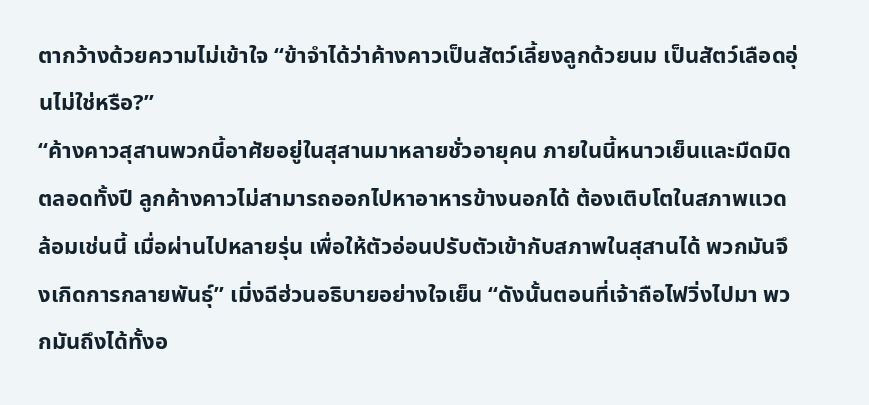ตากว้างด้วยความไม่เข้าใจ “ข้าจำได้ว่าค้างคาวเป็นสัตว์เลี้ยงลูกด้วยนม เป็นสัตว์เลือดอุ่นไม่ใช่หรือ?”
“ค้างคาวสุสานพวกนี้อาศัยอยู่ในสุสานมาหลายชั่วอายุคน ภายในนี้หนาวเย็นและมืดมิดตลอดทั้งปี ลูกค้างคาวไม่สามารถออกไปหาอาหารข้างนอกได้ ต้องเติบโตในสภาพแวดล้อมเช่นนี้ เมื่อผ่านไปหลายรุ่น เพื่อให้ตัวอ่อนปรับตัวเข้ากับสภาพในสุสานได้ พวกมันจึงเกิดการกลายพันธุ์” เมิ่งฉีฮ่วนอธิบายอย่างใจเย็น “ดังนั้นตอนที่เจ้าถือไฟวิ่งไปมา พวกมันถึงได้ทั้งอ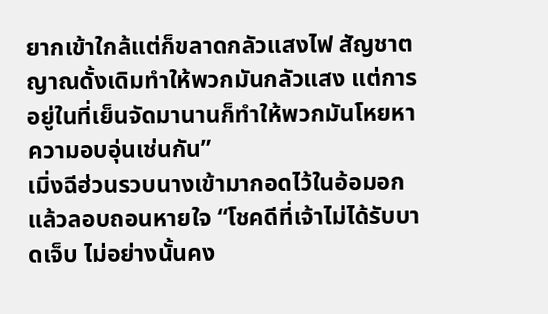ยากเข้าใกล้แต่ก็ขลาดกลัวแสงไฟ สัญชาตญาณดั้งเดิมทำให้พวกมันกลัวแสง แต่การอยู่ในที่เย็นจัดมานานก็ทำให้พวกมันโหยหาความอบอุ่นเช่นกัน”
เมิ่งฉีฮ่วนรวบนางเข้ามากอดไว้ในอ้อมอกแล้วลอบถอนหายใจ “โชคดีที่เจ้าไม่ได้รับบาดเจ็บ ไม่อย่างนั้นคง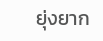ยุ่งยาก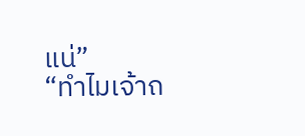แน่”
“ทำไมเจ้าถ